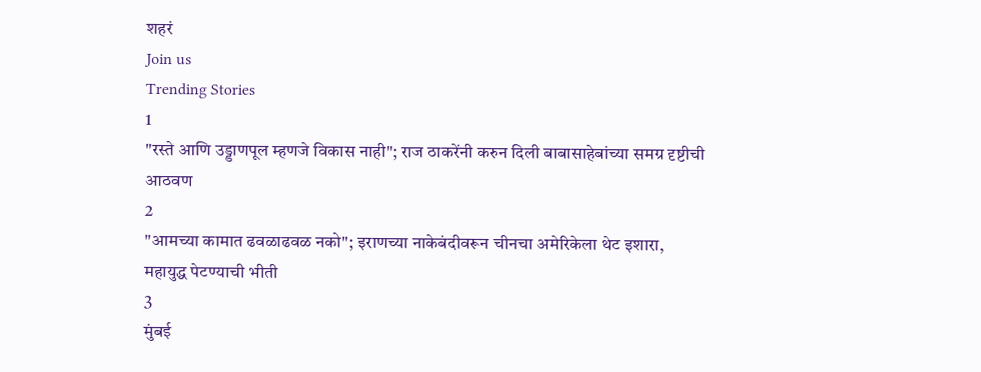शहरं
Join us
Trending Stories
1
"रस्ते आणि उड्डाणपूल म्हणजे विकास नाही"; राज ठाकरेंनी करुन दिली बाबासाहेबांच्या समग्र दृष्टीची आठवण
2
"आमच्या कामात ढवळाढवळ नको"; इराणच्या नाकेबंदीवरून चीनचा अमेरिकेला थेट इशारा, महायुद्ध पेटण्याची भीती
3
मुंबई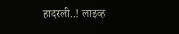हादरली..! लाइव्ह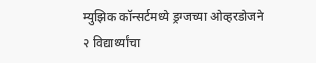म्युझिक कॉन्सर्टमध्ये ड्रग्जच्या ओव्हरडोजने २ विद्यार्थ्यांचा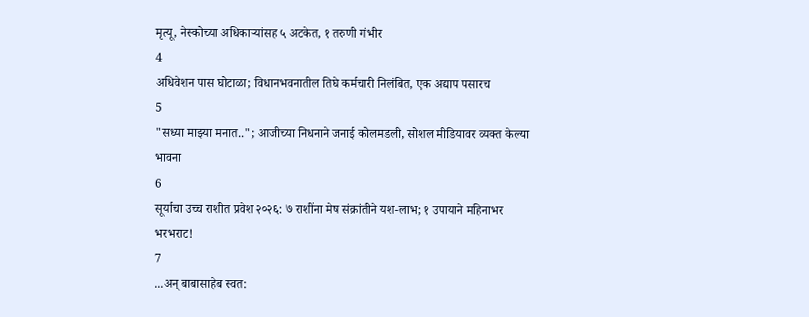मृत्यू, नेस्कोच्या अधिकाऱ्यांसह ५ अटकेत, १ तरुणी गंभीर
4
अधिवेशन पास घोटाळा; विधानभवनातील तिघे कर्मचारी निलंबित, एक अद्याप पसारच
5
"सध्या माझ्या मनात.."; आजीच्या निधनाने जनाई कोलमडली, सोशल मीडियावर व्यक्त केल्या भावना
6
सूर्याचा उच्च राशीत प्रवेश २०२६: ७ राशींना मेष संक्रांतीने यश-लाभ; १ उपायाने महिनाभर भरभराट!
7
...अन् बाबासाहेब स्वत: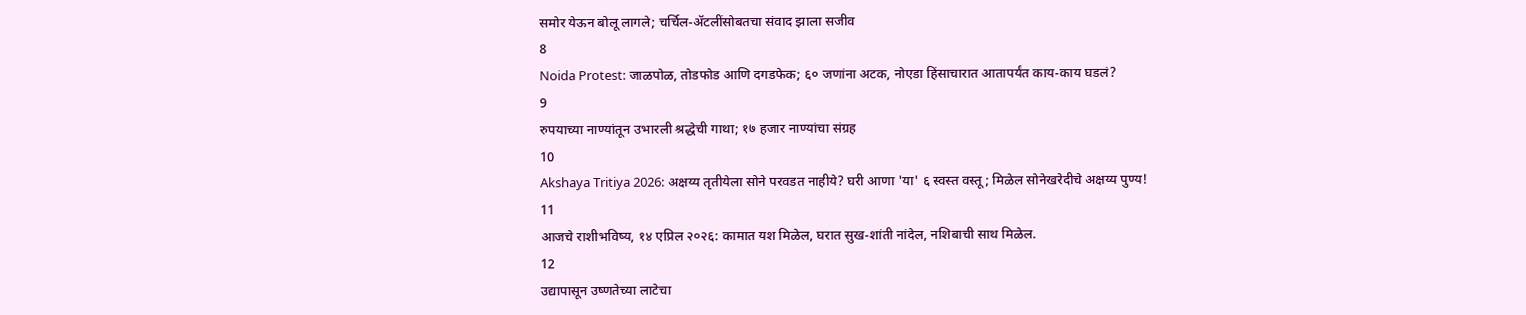समोर येऊन बोलू लागले; चर्चिल-ॲटलींसोबतचा संवाद झाला सजीव
8
Noida Protest: जाळपोळ, तोडफोड आणि दगडफेक; ६० जणांना अटक, नोएडा हिंसाचारात आतापर्यंत काय-काय घडलं?
9
रुपयाच्या नाण्यांतून उभारली श्रद्धेची गाथा; १७ हजार नाण्यांचा संग्रह
10
Akshaya Tritiya 2026: अक्षय्य तृतीयेला सोने परवडत नाहीये? घरी आणा 'या' ६ स्वस्त वस्तू; मिळेल सोनेखरेदीचे अक्षय्य पुण्य!
11
आजचे राशीभविष्य, १४ एप्रिल २०२६: कामात यश मिळेल, घरात सुख-शांती नांदेल, नशिबाची साथ मिळेल.
12
उद्यापासून उष्णतेच्या लाटेचा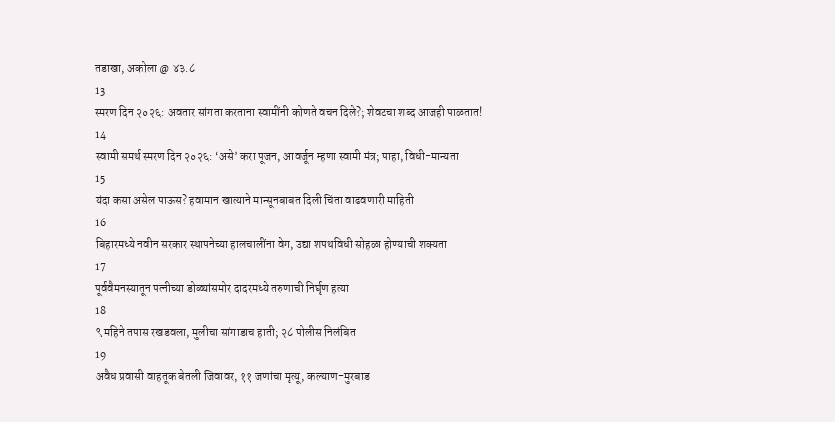तडाखा, अकोला @ ४३.८
13
स्मरण दिन २०२६: अवतार सांगता करताना स्वामींनी कोणते वचन दिले?; शेवटचा शब्द आजही पाळतात!
14
स्वामी समर्थ स्मरण दिन २०२६: ‘असे’ करा पूजन, आवर्जून म्हणा स्वामी मंत्र; पाहा, विधी-मान्यता
15
यंदा कसा असेल पाऊस? हवामान खात्याने मान्सूनबाबत दिली चिंता वाढवणारी माहिती
16
बिहारमध्ये नवीन सरकार स्थापनेच्या हालचालींना वेग, उद्या शपथविधी सोहळा होण्याची शक्यता
17
पूर्ववैमनस्यातून पत्नीच्या डोळ्यांसमोर दादरमध्ये तरुणाची निर्घृण हत्या
18
९ महिने तपास रखडवला, मुलीचा सांगाडाच हाती; २८ पोलीस निलंबित
19
अवैध प्रवासी वाहतूक बेतली जिवावर, ११ जणांचा मृत्यू, कल्याण-मुरबाड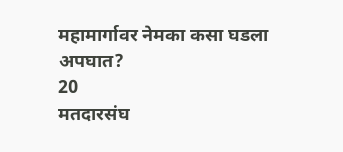महामार्गावर नेमका कसा घडला अपघात?
20
मतदारसंघ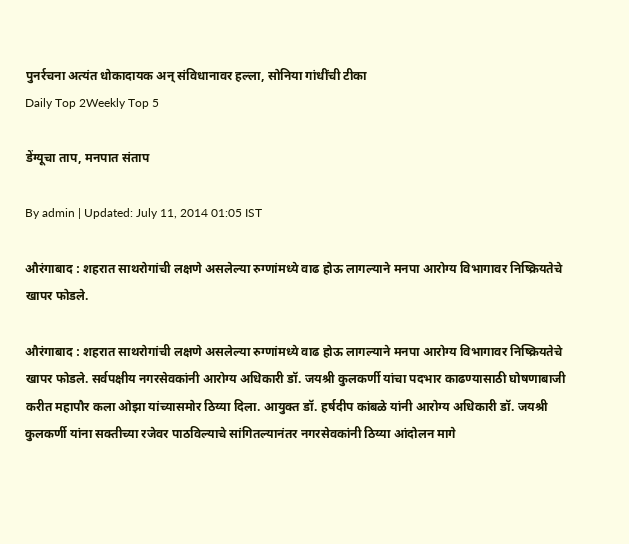पुनर्रचना अत्यंत धोकादायक अन् संविधानावर हल्ला, सोनिया गांधींची टीका
Daily Top 2Weekly Top 5

डेंग्यूचा ताप, मनपात संताप

By admin | Updated: July 11, 2014 01:05 IST

औरंगाबाद : शहरात साथरोगांची लक्षणे असलेल्या रुग्णांमध्ये वाढ होऊ लागल्याने मनपा आरोग्य विभागावर निष्क्रियतेचे खापर फोडले.

औरंगाबाद : शहरात साथरोगांची लक्षणे असलेल्या रुग्णांमध्ये वाढ होऊ लागल्याने मनपा आरोग्य विभागावर निष्क्रियतेचे खापर फोडले. सर्वपक्षीय नगरसेवकांनी आरोग्य अधिकारी डॉ. जयश्री कुलकर्णी यांचा पदभार काढण्यासाठी घोषणाबाजी करीत महापौर कला ओझा यांच्यासमोर ठिय्या दिला. आयुक्त डॉ. हर्षदीप कांबळे यांनी आरोग्य अधिकारी डॉ. जयश्री कुलकर्णी यांना सक्तीच्या रजेवर पाठविल्याचे सांगितल्यानंतर नगरसेवकांनी ठिय्या आंदोलन मागे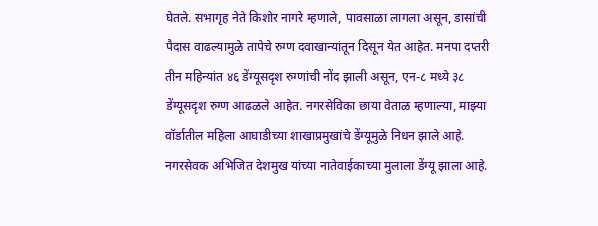घेतले. सभागृह नेते किशोर नागरे म्हणाले, पावसाळा लागला असून, डासांची पैदास वाढल्यामुळे तापेचे रुग्ण दवाखान्यांतून दिसून येत आहेत. मनपा दप्तरी तीन महिन्यांत ४६ डेंग्यूसदृश रुग्णांची नोंद झाली असून, एन-८ मध्ये ३८ डेंग्यूसदृश रुग्ण आढळले आहेत. नगरसेविका छाया वेताळ म्हणाल्या, माझ्या वॉर्डातील महिला आघाडीच्या शाखाप्रमुखांचे डेंग्यूमुळे निधन झाले आहे. नगरसेवक अभिजित देशमुख यांच्या नातेवाईकाच्या मुलाला डेंग्यू झाला आहे.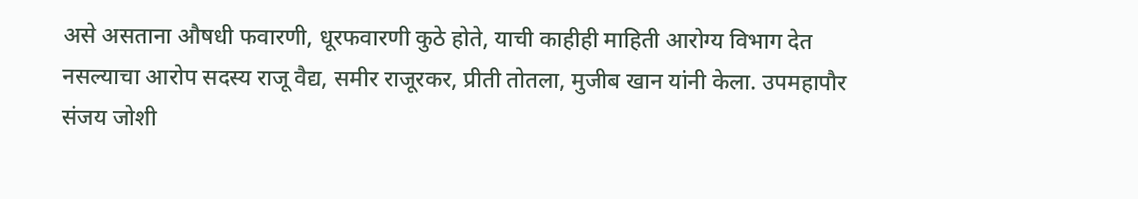असे असताना औषधी फवारणी, धूरफवारणी कुठे होते, याची काहीही माहिती आरोग्य विभाग देत नसल्याचा आरोप सदस्य राजू वैद्य, समीर राजूरकर, प्रीती तोतला, मुजीब खान यांनी केला. उपमहापौर संजय जोशी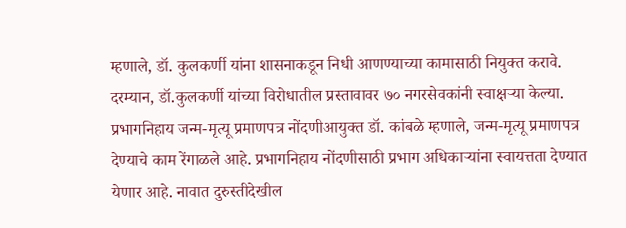म्हणाले, डॉ. कुलकर्णी यांना शासनाकडून निधी आणण्याच्या कामासाठी नियुक्त करावे. दरम्यान, डॉ.कुलकर्णी यांच्या विरोधातील प्रस्तावावर ७० नगरसेवकांनी स्वाक्षऱ्या केल्या. प्रभागनिहाय जन्म-मृत्यू प्रमाणपत्र नोंदणीआयुक्त डॉ. कांबळे म्हणाले, जन्म-मृत्यू प्रमाणपत्र देण्याचे काम रेंगाळले आहे. प्रभागनिहाय नोंदणीसाठी प्रभाग अधिकाऱ्यांना स्वायत्तता देण्यात येणार आहे. नावात दुरुस्तीदेखील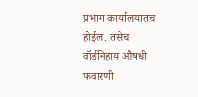प्रभाग कार्यालयातच होईल. तसेच वॉर्डनिहाय औषधी फवारणी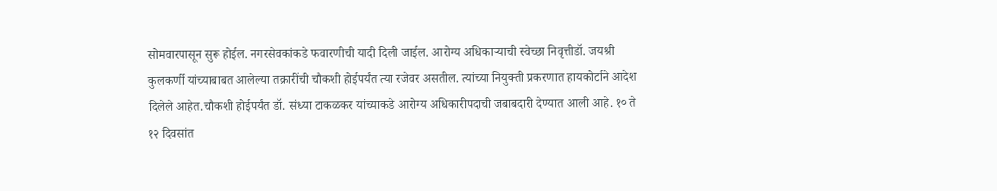सोमवारपासून सुरू होईल. नगरसेवकांकडे फवारणीची यादी दिली जाईल. आरोग्य अधिकाऱ्याची स्वेच्छा निवृत्तीडॉ. जयश्री कुलकर्णी यांच्याबाबत आलेल्या तक्रारींची चौकशी होईपर्यंत त्या रजेवर असतील. त्यांच्या नियुक्ती प्रकरणात हायकोर्टाने आदेश दिलेले आहेत.चौकशी होईपर्यंत डॉ. संध्या टाकळकर यांच्याकडे आरोग्य अधिकारीपदाची जबाबदारी देण्यात आली आहे. १० ते १२ दिवसांत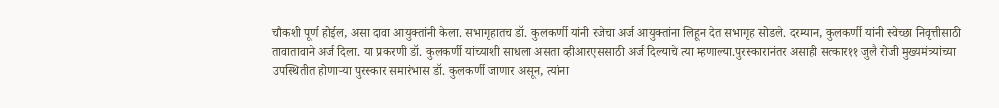चौकशी पूर्ण होईल, असा दावा आयुक्तांनी केला. सभागृहातच डॉ. कुलकर्णी यांनी रजेचा अर्ज आयुक्तांना लिहून देत सभागृह सोडले. दरम्यान, कुलकर्णी यांनी स्वेच्छा निवृत्तीसाठी तावातावाने अर्ज दिला. या प्रकरणी डॉ. कुलकर्णी यांच्याशी साधला असता व्हीआरएससाठी अर्ज दिल्याचे त्या म्हणाल्या.पुरस्कारानंतर असाही सत्कार११ जुलै रोजी मुख्यमंत्र्यांच्या उपस्थितीत होणाऱ्या पुरस्कार समारंभास डॉ. कुलकर्णी जाणार असून, त्यांना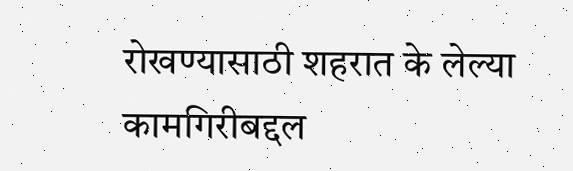रोखण्यासाठी शहरात के लेल्या कामगिरीबद्दल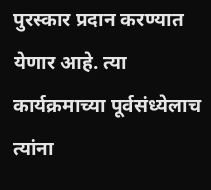पुरस्कार प्रदान करण्यात येणार आहे. त्या कार्यक्रमाच्या पूर्वसंध्येलाच त्यांना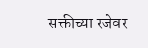सक्तीच्या रजेवर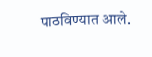पाठविण्यात आले.